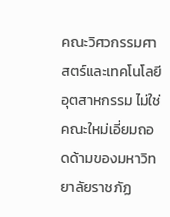คณะวิศวกรรมศาสตร์และเทคโนโลยีอุตสาหกรรม ไม่ใช่คณะใหม่เอี่ยมถอดด้ามของมหาวิทยาลัยราชภัฏ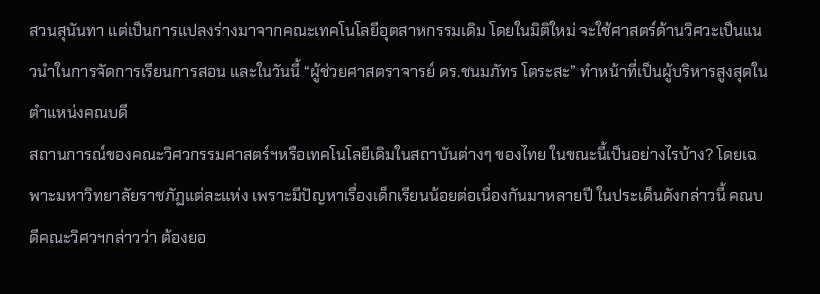สวนสุนันทา แต่เป็นการแปลงร่างมาจากคณะเทคโนโลยีอุตสาหกรรมเดิม โดยในมิติใหม่ จะใช้ศาสตร์ด้านวิศวะเป็นแนวนำในการจัดการเรียนการสอน และในวันนี้ “ผู้ช่วยศาสตราจารย์ ดร.ชนมภัทร โตระสะ” ทำหน้าที่เป็นผู้บริหารสูงสุดในตำแหน่งคณบดี
สถานการณ์ของคณะวิศวกรรมศาสตร์ฯหรือเทคโนโลยีเดิมในสถาบันต่างๆ ของไทย ในขณะนี้เป็นอย่างไรบ้าง? โดยเฉพาะมหาวิทยาลัยราชภัฏแต่ละแห่ง เพราะมีปัญหาเรื่องเด็กเรียนน้อยต่อเนื่องกันมาหลายปี ในประเด็นดังกล่าวนี้ คณบดีคณะวิศวฯกล่าวว่า ต้องยอ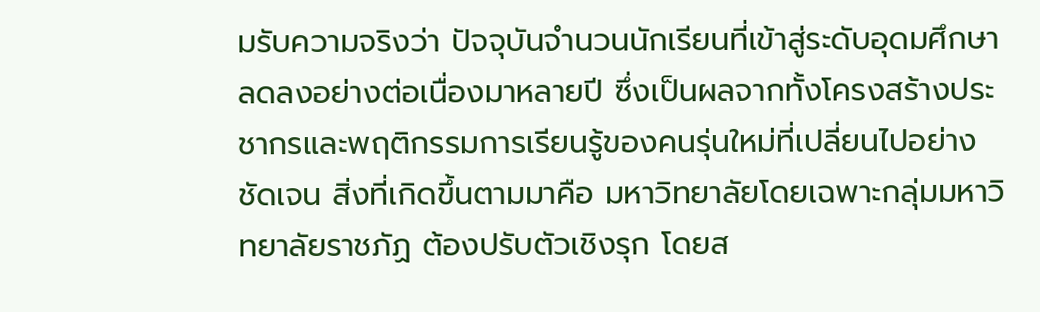มรับความจริงว่า ปัจจุบันจำนวนนักเรียนที่เข้าสู่ระดับอุดมศึกษาลดลงอย่างต่อเนื่องมาหลายปี ซึ่งเป็นผลจากทั้งโครงสร้างประชากรและพฤติกรรมการเรียนรู้ของคนรุ่นใหม่ที่เปลี่ยนไปอย่างชัดเจน สิ่งที่เกิดขึ้นตามมาคือ มหาวิทยาลัยโดยเฉพาะกลุ่มมหาวิทยาลัยราชภัฏ ต้องปรับตัวเชิงรุก โดยส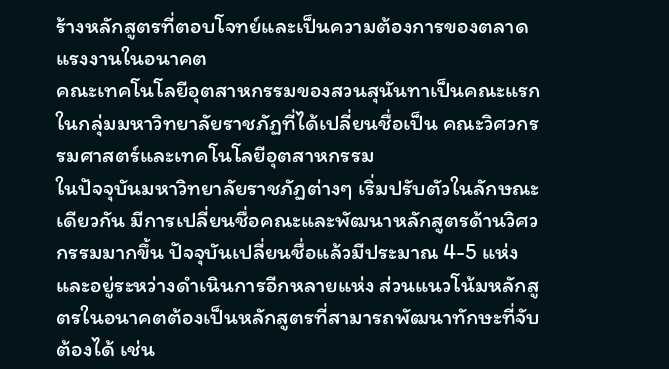ร้างหลักสูตรที่ตอบโจทย์และเป็นความต้องการของตลาดแรงงานในอนาคต
คณะเทคโนโลยีอุตสาหกรรมของสวนสุนันทาเป็นคณะแรกในกลุ่มมหาวิทยาลัยราชภัฏที่ได้เปลี่ยนชื่อเป็น คณะวิศวกรรมศาสตร์และเทคโนโลยีอุตสาหกรรม
ในปัจจุบันมหาวิทยาลัยราชภัฏต่างๆ เริ่มปรับตัวในลักษณะเดียวกัน มีการเปลี่ยนชื่อคณะและพัฒนาหลักสูตรด้านวิศวกรรมมากขึ้น ปัจจุบันเปลี่ยนชื่อแล้วมีประมาณ 4-5 แห่ง และอยู่ระหว่างดำเนินการอีกหลายแห่ง ส่วนแนวโน้มหลักสูตรในอนาคตต้องเป็นหลักสูตรที่สามารถพัฒนาทักษะที่จับต้องได้ เช่น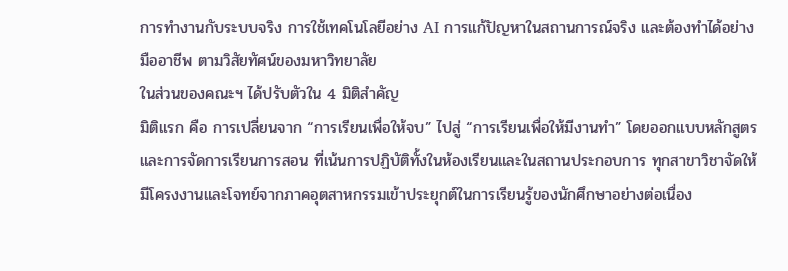การทำงานกับระบบจริง การใช้เทคโนโลยีอย่าง AI การแก้ปัญหาในสถานการณ์จริง และต้องทำได้อย่างมืออาชีพ ตามวิสัยทัศน์ของมหาวิทยาลัย
ในส่วนของคณะฯ ได้ปรับตัวใน 4 มิติสำคัญ
มิติแรก คือ การเปลี่ยนจาก “การเรียนเพื่อให้จบ” ไปสู่ “การเรียนเพื่อให้มีงานทำ” โดยออกแบบหลักสูตรและการจัดการเรียนการสอน ที่เน้นการปฏิบัติทั้งในห้องเรียนและในสถานประกอบการ ทุกสาขาวิชาจัดให้มีโครงงานและโจทย์จากภาคอุตสาหกรรมเข้าประยุกต์ในการเรียนรู้ของนักศึกษาอย่างต่อเนื่อง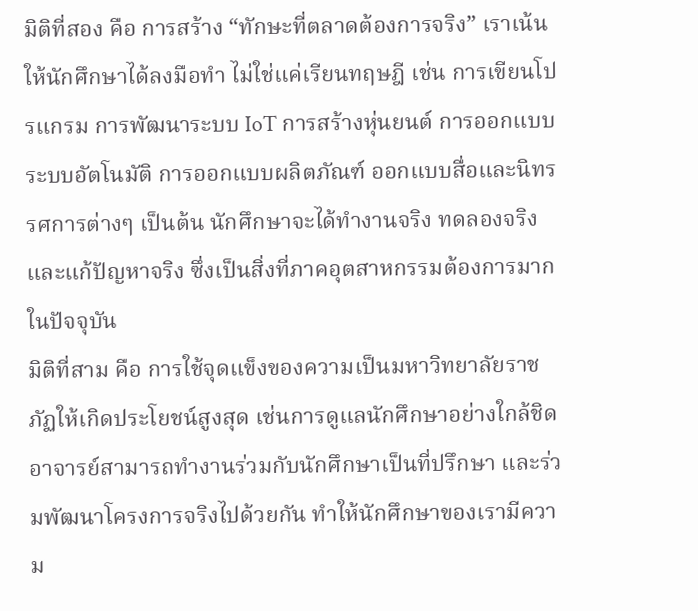มิติที่สอง คือ การสร้าง “ทักษะที่ตลาดต้องการจริง” เราเน้นให้นักศึกษาได้ลงมือทำ ไม่ใช่แค่เรียนทฤษฎี เช่น การเขียนโปรแกรม การพัฒนาระบบ IoT การสร้างหุ่นยนต์ การออกแบบระบบอัตโนมัติ การออกแบบผลิตภัณฑ์ ออกแบบสื่อและนิทรรศการต่างๆ เป็นต้น นักศึกษาจะได้ทำงานจริง ทดลองจริง และแก้ปัญหาจริง ซึ่งเป็นสิ่งที่ภาคอุตสาหกรรมต้องการมากในปัจจุบัน
มิติที่สาม คือ การใช้จุดแข็งของความเป็นมหาวิทยาลัยราชภัฏให้เกิดประโยชน์สูงสุด เช่นการดูแลนักศึกษาอย่างใกล้ชิด อาจารย์สามารถทำงานร่วมกับนักศึกษาเป็นที่ปรึกษา และร่วมพัฒนาโครงการจริงไปด้วยกัน ทำให้นักศึกษาของเรามีความ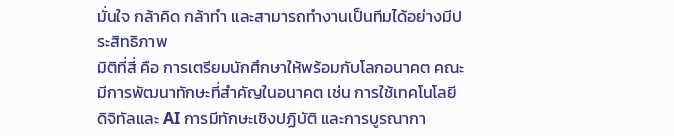มั่นใจ กล้าคิด กล้าทำ และสามารถทำงานเป็นทีมได้อย่างมีประสิทธิภาพ
มิติที่สี่ คือ การเตรียมนักศึกษาให้พร้อมกับโลกอนาคต คณะมีการพัฒนาทักษะที่สำคัญในอนาคต เช่น การใช้เทคโนโลยีดิจิทัลและ AI การมีทักษะเชิงปฏิบัติ และการบูรณากา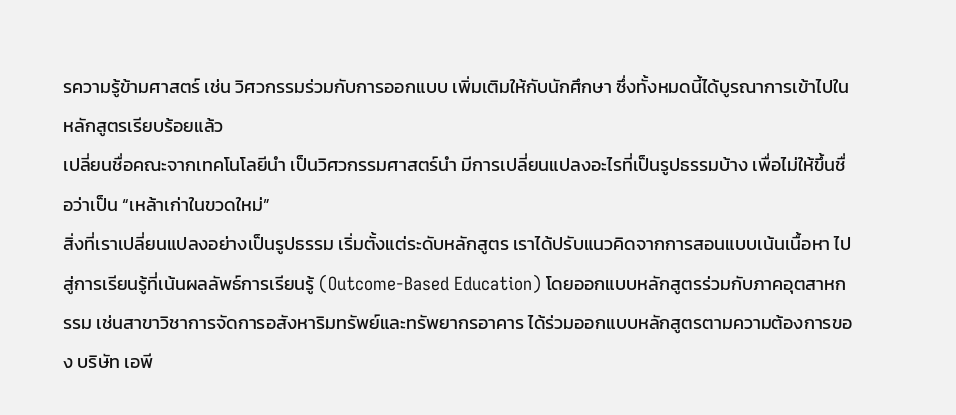รความรู้ข้ามศาสตร์ เช่น วิศวกรรมร่วมกับการออกแบบ เพิ่มเติมให้กับนักศึกษา ซึ่งทั้งหมดนี้ได้บูรณาการเข้าไปในหลักสูตรเรียบร้อยแล้ว
เปลี่ยนชื่อคณะจากเทคโนโลยีนำ เป็นวิศวกรรมศาสตร์นำ มีการเปลี่ยนแปลงอะไรที่เป็นรูปธรรมบ้าง เพื่อไม่ให้ขึ้นชื่อว่าเป็น “เหล้าเก่าในขวดใหม่”
สิ่งที่เราเปลี่ยนแปลงอย่างเป็นรูปธรรม เริ่มตั้งแต่ระดับหลักสูตร เราได้ปรับแนวคิดจากการสอนแบบเน้นเนื้อหา ไปสู่การเรียนรู้ที่เน้นผลลัพธ์การเรียนรู้ (Outcome-Based Education) โดยออกแบบหลักสูตรร่วมกับภาคอุตสาหกรรม เช่นสาขาวิชาการจัดการอสังหาริมทรัพย์และทรัพยากรอาคาร ได้ร่วมออกแบบหลักสูตรตามความต้องการของ บริษัท เอพี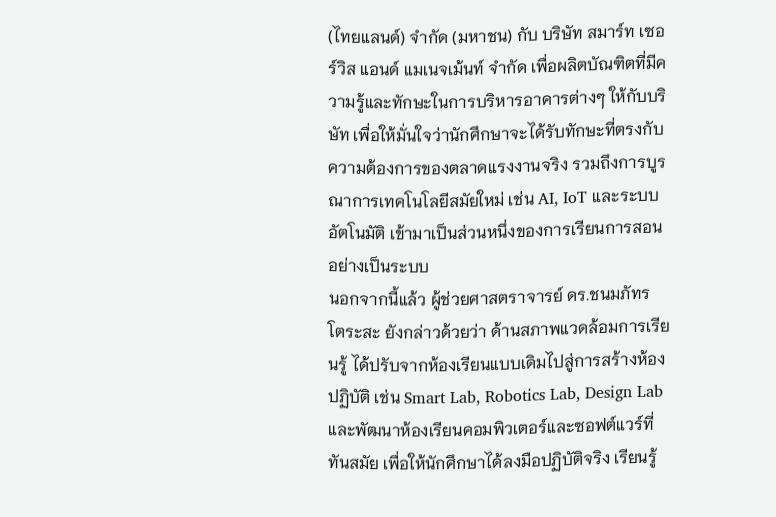(ไทยแลนด์) จำกัด (มหาชน) กับ บริษัท สมาร์ท เซอร์วิส แอนด์ แมเนจเม้นท์ จำกัด เพื่อผลิตบัณฑิตที่มีความรู้และทักษะในการบริหารอาคารต่างๆ ให้กับบริษัท เพื่อให้มั่นใจว่านักศึกษาจะได้รับทักษะที่ตรงกับความต้องการของตลาดแรงงานจริง รวมถึงการบูรณาการเทคโนโลยีสมัยใหม่ เช่น AI, IoT และระบบอัตโนมัติ เข้ามาเป็นส่วนหนึ่งของการเรียนการสอนอย่างเป็นระบบ
นอกจากนี้แล้ว ผู้ช่วยศาสตราจารย์ ดร.ชนมภัทร โตระสะ ยังกล่าวด้วยว่า ด้านสภาพแวดล้อมการเรียนรู้ ได้ปรับจากห้องเรียนแบบเดิมไปสู่การสร้างห้องปฏิบัติ เช่น Smart Lab, Robotics Lab, Design Lab และพัฒนาห้องเรียนคอมพิวเตอร์และซอฟต์แวร์ที่ทันสมัย เพื่อให้นักศึกษาได้ลงมือปฏิบัติจริง เรียนรู้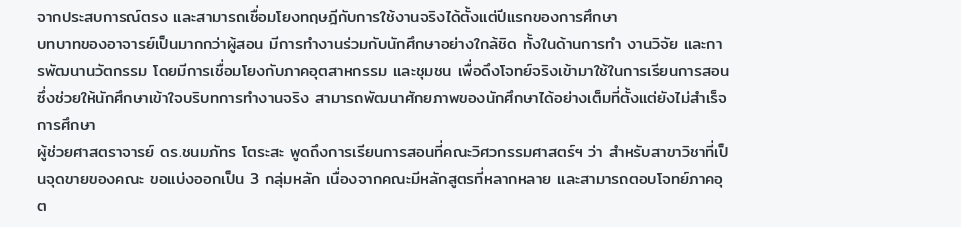จากประสบการณ์ตรง และสามารถเชื่อมโยงทฤษฎีกับการใช้งานจริงได้ตั้งแต่ปีแรกของการศึกษา
บทบาทของอาจารย์เป็นมากกว่าผู้สอน มีการทำงานร่วมกับนักศึกษาอย่างใกล้ชิด ทั้งในด้านการทำ งานวิจัย และการพัฒนานวัตกรรม โดยมีการเชื่อมโยงกับภาคอุตสาหกรรม และชุมชน เพื่อดึงโจทย์จริงเข้ามาใช้ในการเรียนการสอน ซึ่งช่วยให้นักศึกษาเข้าใจบริบทการทำงานจริง สามารถพัฒนาศักยภาพของนักศึกษาได้อย่างเต็มที่ตั้งแต่ยังไม่สำเร็จการศึกษา
ผู้ช่วยศาสตราจารย์ ดร.ชนมภัทร โตระสะ พูดถึงการเรียนการสอนที่คณะวิศวกรรมศาสตร์ฯ ว่า สำหรับสาขาวิชาที่เป็นจุดขายของคณะ ขอแบ่งออกเป็น 3 กลุ่มหลัก เนื่องจากคณะมีหลักสูตรที่หลากหลาย และสามารถตอบโจทย์ภาคอุต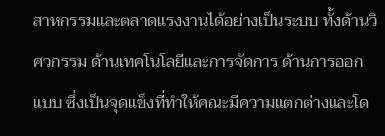สาหกรรมและตลาดแรงงานได้อย่างเป็นระบบ ทั้งด้านวิศวกรรม ด้านเทคโนโลยีและการจัดการ ด้านการออกแบบ ซึ่งเป็นจุดแข็งที่ทำให้คณะมีความแตกต่างและโด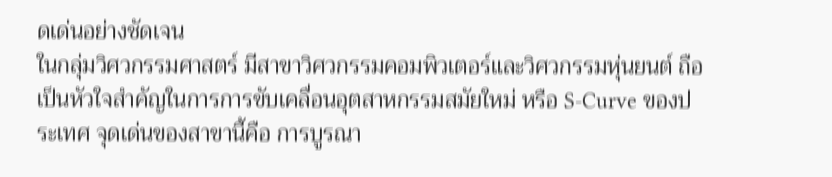ดเด่นอย่างชัดเจน
ในกลุ่มวิศวกรรมศาสตร์ มีสาขาวิศวกรรมคอมพิวเตอร์และวิศวกรรมหุ่นยนต์ ถือเป็นหัวใจสำคัญในการการขับเคลื่อนอุตสาหกรรมสมัยใหม่ หรือ S-Curve ของประเทศ จุดเด่นของสาขานี้คือ การบูรณา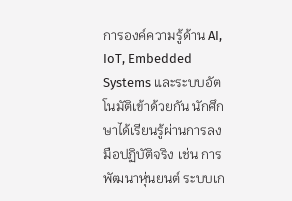การองค์ความรู้ด้าน AI, IoT, Embedded Systems และระบบอัตโนมัติเข้าด้วยกัน นักศึกษาได้เรียนรู้ผ่านการลงมือปฏิบัติจริง เช่น การพัฒนาหุ่นยนต์ ระบบเก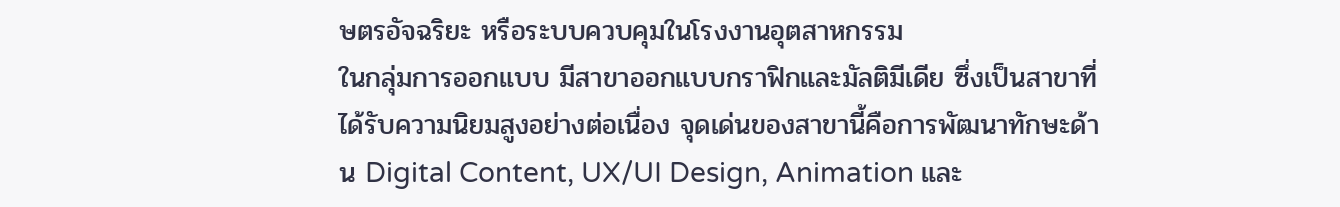ษตรอัจฉริยะ หรือระบบควบคุมในโรงงานอุตสาหกรรม
ในกลุ่มการออกแบบ มีสาขาออกแบบกราฟิกและมัลติมีเดีย ซึ่งเป็นสาขาที่ได้รับความนิยมสูงอย่างต่อเนื่อง จุดเด่นของสาขานี้คือการพัฒนาทักษะด้าน Digital Content, UX/UI Design, Animation และ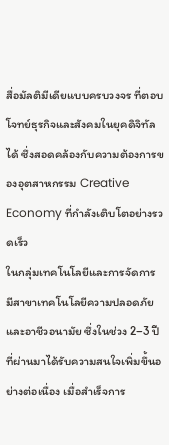สื่อมัลติมีเดียแบบครบวงจร ที่ตอบโจทย์ธุรกิจและสังคมในยุคดิจิทัลได้ ซึ่งสอดคล้องกับความต้องการของอุตสาหกรรม Creative Economy ที่กำลังเติบโตอย่างรวดเร็ว
ในกลุ่มเทคโนโลยีและการจัดการ มีสาขาเทคโนโลยีความปลอดภัยและอาชีวอนามัย ซึ่งในช่วง 2–3 ปีที่ผ่านมาได้รับความสนใจเพิ่มขึ้นอย่างต่อเนื่อง เมื่อสำเร็จการ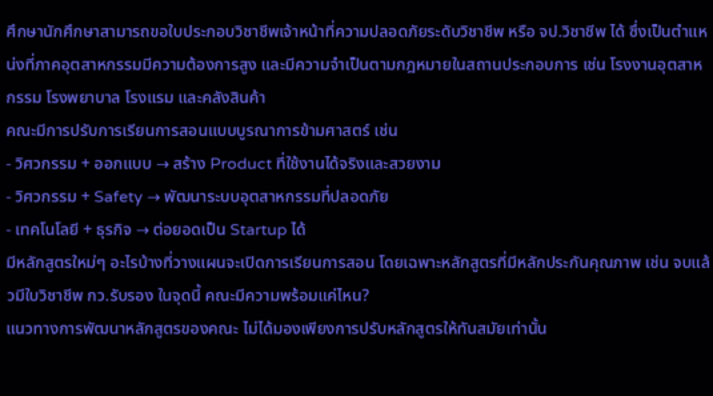ศึกษานักศึกษาสามารถขอใบประกอบวิชาชีพเจ้าหน้าที่ความปลอดภัยระดับวิชาชีพ หรือ จป.วิชาชีพ ได้ ซึ่งเป็นตำแหน่งที่ภาคอุตสาหกรรมมีความต้องการสูง และมีความจำเป็นตามกฎหมายในสถานประกอบการ เช่น โรงงานอุตสาหกรรม โรงพยาบาล โรงแรม และคลังสินค้า
คณะมีการปรับการเรียนการสอนแบบบูรณาการข้ามศาสตร์ เช่น
- วิศวกรรม + ออกแบบ → สร้าง Product ที่ใช้งานได้จริงและสวยงาม
- วิศวกรรม + Safety → พัฒนาระบบอุตสาหกรรมที่ปลอดภัย
- เทคโนโลยี + ธุรกิจ → ต่อยอดเป็น Startup ได้
มีหลักสูตรใหม่ๆ อะไรบ้างที่วางแผนจะเปิดการเรียนการสอน โดยเฉพาะหลักสูตรที่มีหลักประกันคุณภาพ เช่น จบแล้วมีใบวิชาชีพ กว.รับรอง ในจุดนี้ คณะมีความพร้อมแค่ไหน?
แนวทางการพัฒนาหลักสูตรของคณะ ไม่ได้มองเพียงการปรับหลักสูตรให้ทันสมัยเท่านั้น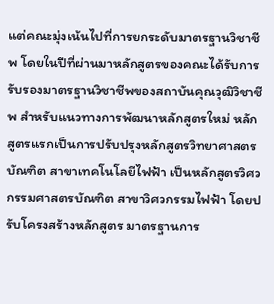แต่คณะมุ่งเน้นไปที่การยกระดับมาตรฐานวิชาชีพ โดยในปีที่ผ่านมาหลักสูตรของคณะได้รับการรับรองมาตรฐานวิชาชีพของสถาบันคุณวุฒิวิชาชีพ สำหรับแนวทางการพัฒนาหลักสูตรใหม่ หลักสูตรแรกเป็นการปรับปรุงหลักสูตรวิทยาศาสตรบัณฑิต สาขาเทคโนโลยีไฟฟ้า เป็นหลักสูตรวิศวกรรมศาสตรบัณฑิต สาขาวิศวกรรมไฟฟ้า โดยปรับโครงสร้างหลักสูตร มาตรฐานการ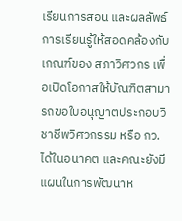เรียนการสอน และผลลัพธ์การเรียนรู้ให้สอดคล้องกับเกณฑ์ของ สภาวิศวกร เพื่อเปิดโอกาสให้บัณฑิตสามารถขอใบอนุญาตประกอบวิชาชีพวิศวกรรม หรือ กว. ได้ในอนาคต และคณะยังมีแผนในการพัฒนาห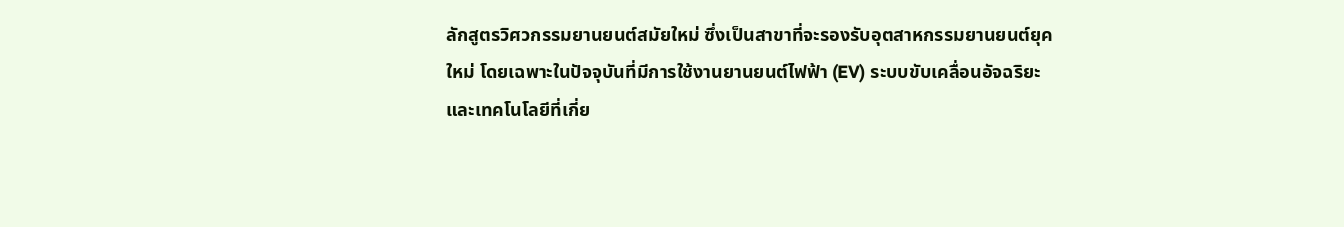ลักสูตรวิศวกรรมยานยนต์สมัยใหม่ ซึ่งเป็นสาขาที่จะรองรับอุตสาหกรรมยานยนต์ยุคใหม่ โดยเฉพาะในปัจจุบันที่มีการใช้งานยานยนต์ไฟฟ้า (EV) ระบบขับเคลื่อนอัจฉริยะ และเทคโนโลยีที่เกี่ย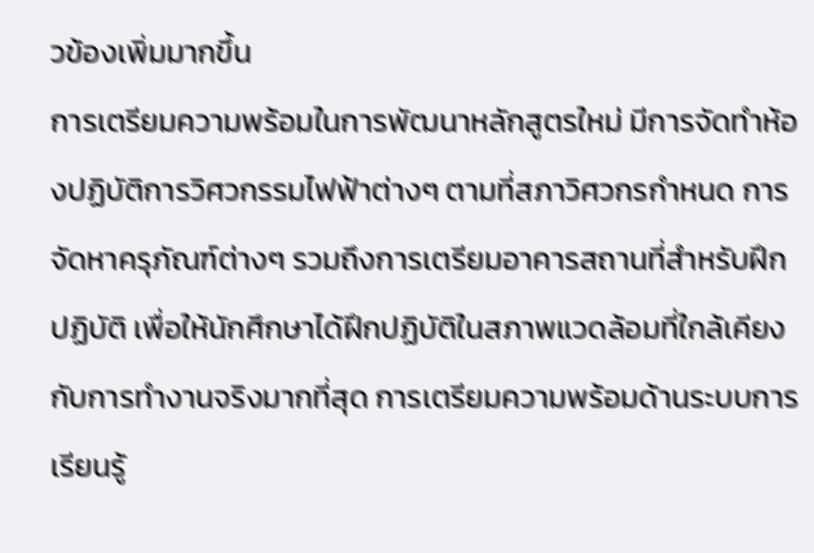วข้องเพิ่มมากขึ้น
การเตรียมความพร้อมในการพัฒนาหลักสูตรใหม่ มีการจัดทำห้องปฏิบัติการวิศวกรรมไฟฟ้าต่างๆ ตามที่สภาวิศวกรกำหนด การจัดหาครุภัณฑ์ต่างๆ รวมถึงการเตรียมอาคารสถานที่สำหรับฝึกปฏิบัติ เพื่อให้นักศึกษาได้ฝึกปฏิบัติในสภาพแวดล้อมที่ใกล้เคียงกับการทำงานจริงมากที่สุด การเตรียมความพร้อมด้านระบบการเรียนรู้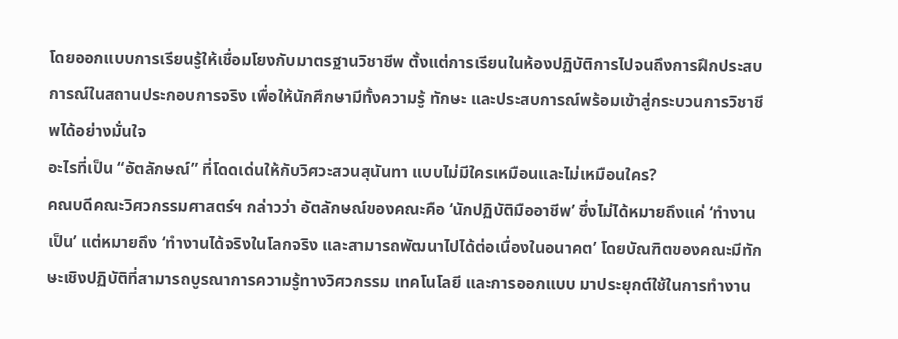โดยออกแบบการเรียนรู้ให้เชื่อมโยงกับมาตรฐานวิชาชีพ ตั้งแต่การเรียนในห้องปฏิบัติการไปจนถึงการฝึกประสบการณ์ในสถานประกอบการจริง เพื่อให้นักศึกษามีทั้งความรู้ ทักษะ และประสบการณ์พร้อมเข้าสู่กระบวนการวิชาชีพได้อย่างมั่นใจ
อะไรที่เป็น “อัตลักษณ์” ที่โดดเด่นให้กับวิศวะสวนสุนันทา แบบไม่มีใครเหมือนและไม่เหมือนใคร?
คณบดีคณะวิศวกรรมศาสตร์ฯ กล่าวว่า อัตลักษณ์ของคณะคือ ‘นักปฏิบัติมืออาชีพ’ ซึ่งไม่ได้หมายถึงแค่ ‘ทำงานเป็น’ แต่หมายถึง ‘ทำงานได้จริงในโลกจริง และสามารถพัฒนาไปได้ต่อเนื่องในอนาคต’ โดยบัณฑิตของคณะมีทักษะเชิงปฏิบัติที่สามารถบูรณาการความรู้ทางวิศวกรรม เทคโนโลยี และการออกแบบ มาประยุกต์ใช้ในการทำงาน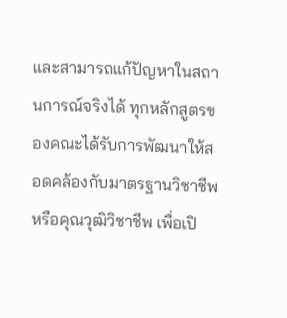และสามารถแก้ปัญหาในสถานการณ์จริงได้ ทุกหลักสูตรของคณะได้รับการพัฒนาให้สอดคล้องกับมาตรฐานวิชาชีพหรือคุณวุฒิวิชาชีพ เพื่อเปิ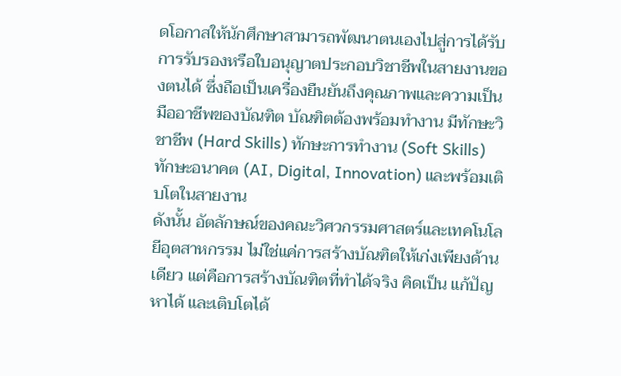ดโอกาสให้นักศึกษาสามารถพัฒนาตนเองไปสู่การได้รับการรับรองหรือใบอนุญาตประกอบวิชาชีพในสายงานของตนได้ ซึ่งถือเป็นเครื่องยืนยันถึงคุณภาพและความเป็นมืออาชีพของบัณฑิต บัณฑิตต้องพร้อมทำงาน มีทักษะวิชาชีพ (Hard Skills) ทักษะการทำงาน (Soft Skills) ทักษะอนาคต (AI, Digital, Innovation) และพร้อมเติบโตในสายงาน
ดังนั้น อัตลักษณ์ของคณะวิศวกรรมศาสตร์และเทคโนโลยีอุตสาหกรรม ไม่ใช่แค่การสร้างบัณฑิตให้เก่งเพียงด้านเดียว แต่คือการสร้างบัณฑิตที่ทำได้จริง คิดเป็น แก้ปัญหาได้ และเติบโตได้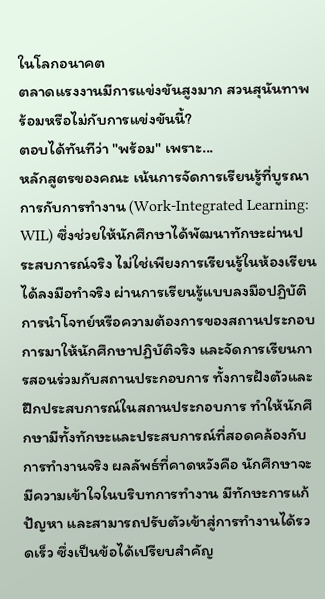ในโลกอนาคต
ตลาดแรงงานมีการแข่งขันสูงมาก สวนสุนันทาพร้อมหรือไม่กับการแข่งขันนี้?
ตอบได้ทันทีว่า "พร้อม" เพราะ...
หลักสูตรของคณะ เน้นการจัดการเรียนรู้ที่บูรณาการกับการทำงาน (Work-Integrated Learning: WIL) ซึ่งช่วยให้นักศึกษาได้พัฒนาทักษะผ่านประสบการณ์จริง ไม่ใช่เพียงการเรียนรู้ในห้องเรียน ได้ลงมือทำจริง ผ่านการเรียนรู้แบบลงมือปฏิบัติ การนำโจทย์หรือความต้องการของสถานประกอบการมาให้นักศึกษาปฏิบัติจริง และจัดการเรียนการสอนร่วมกับสถานประกอบการ ทั้งการฝังตัวและฝึกประสบการณ์ในสถานประกอบการ ทำให้นักศึกษามีทั้งทักษะและประสบการณ์ที่สอดคล้องกับการทำงานจริง ผลลัพธ์ที่คาดหวังคือ นักศึกษาจะมีความเข้าใจในบริบทการทำงาน มีทักษะการแก้ปัญหา และสามารถปรับตัวเข้าสู่การทำงานได้รวดเร็ว ซึ่งเป็นข้อได้เปรียบสำคัญ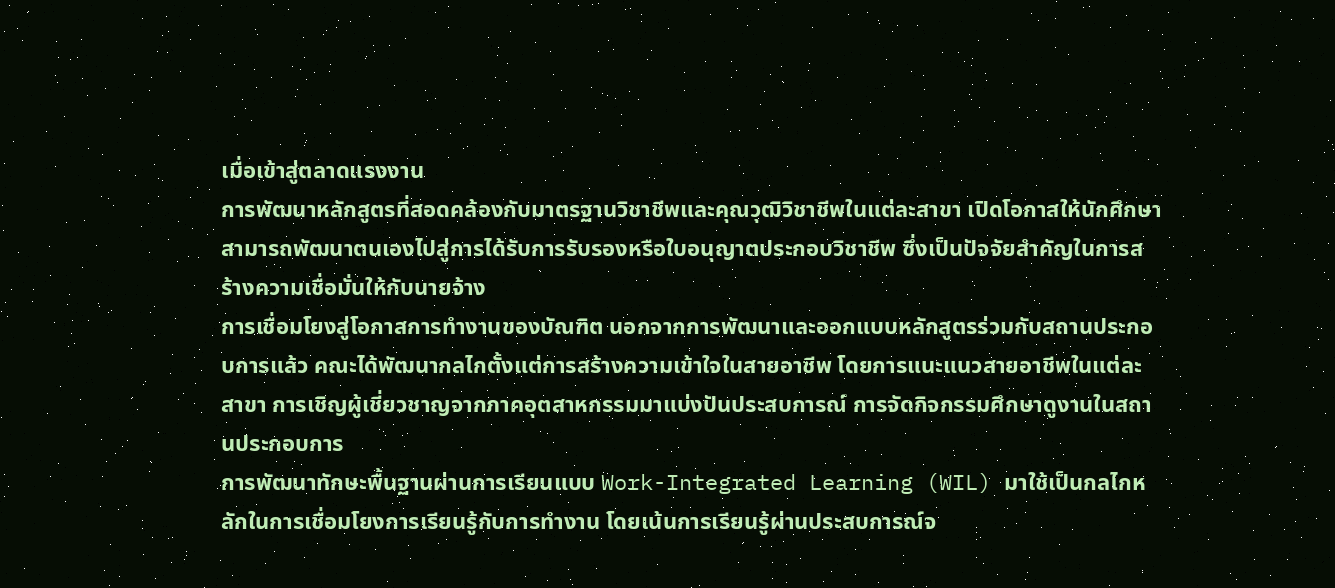เมื่อเข้าสู่ตลาดแรงงาน
การพัฒนาหลักสูตรที่สอดคล้องกับมาตรฐานวิชาชีพและคุณวุฒิวิชาชีพในแต่ละสาขา เปิดโอกาสให้นักศึกษาสามารถพัฒนาตนเองไปสู่การได้รับการรับรองหรือใบอนุญาตประกอบวิชาชีพ ซึ่งเป็นปัจจัยสำคัญในการสร้างความเชื่อมั่นให้กับนายจ้าง
การเชื่อมโยงสู่โอกาสการทำงานของบัณฑิต นอกจากการพัฒนาและออกแบบหลักสูตรร่วมกับสถานประกอบการแล้ว คณะได้พัฒนากลไกตั้งแต่การสร้างความเข้าใจในสายอาชีพ โดยการแนะแนวสายอาชีพในแต่ละสาขา การเชิญผู้เชี่ยวชาญจากภาคอุตสาหกรรมมาแบ่งปันประสบการณ์ การจัดกิจกรรมศึกษาดูงานในสถานประกอบการ
การพัฒนาทักษะพื้นฐานผ่านการเรียนแบบ Work-Integrated Learning (WIL) มาใช้เป็นกลไกหลักในการเชื่อมโยงการเรียนรู้กับการทำงาน โดยเน้นการเรียนรู้ผ่านประสบการณ์จ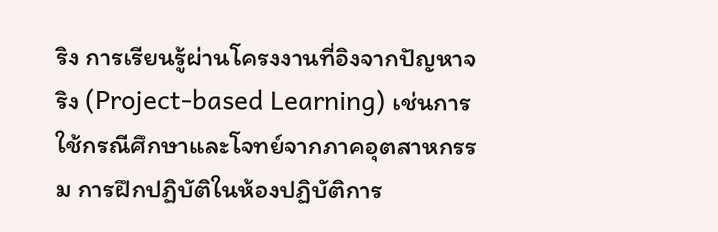ริง การเรียนรู้ผ่านโครงงานที่อิงจากปัญหาจริง (Project-based Learning) เช่นการใช้กรณีศึกษาและโจทย์จากภาคอุตสาหกรรม การฝึกปฏิบัติในห้องปฏิบัติการ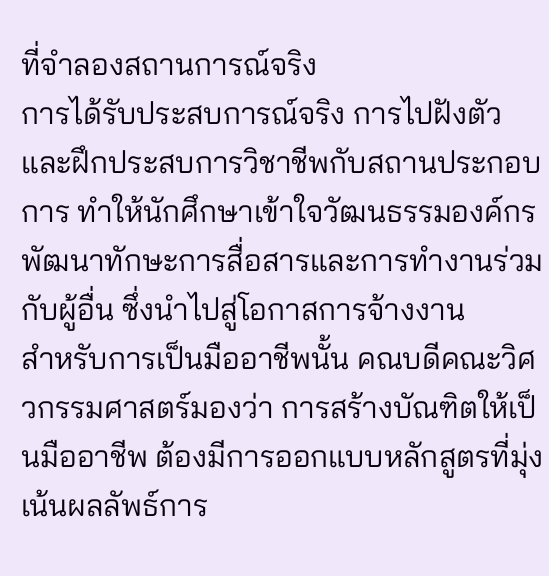ที่จำลองสถานการณ์จริง
การได้รับประสบการณ์จริง การไปฝังตัว และฝึกประสบการวิชาชีพกับสถานประกอบการ ทำให้นักศึกษาเข้าใจวัฒนธรรมองค์กร พัฒนาทักษะการสื่อสารและการทำงานร่วมกับผู้อื่น ซึ่งนำไปสู่โอกาสการจ้างงาน
สำหรับการเป็นมืออาชีพนั้น คณบดีคณะวิศวกรรมศาสตร์มองว่า การสร้างบัณฑิตให้เป็นมืออาชีพ ต้องมีการออกแบบหลักสูตรที่มุ่งเน้นผลลัพธ์การ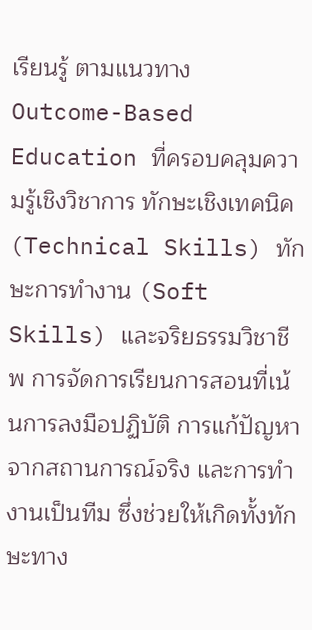เรียนรู้ ตามแนวทาง Outcome-Based Education ที่ครอบคลุมความรู้เชิงวิชาการ ทักษะเชิงเทคนิค (Technical Skills) ทักษะการทำงาน (Soft Skills) และจริยธรรมวิชาชีพ การจัดการเรียนการสอนที่เน้นการลงมือปฏิบัติ การแก้ปัญหาจากสถานการณ์จริง และการทำงานเป็นทีม ซึ่งช่วยให้เกิดทั้งทักษะทาง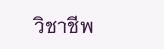วิชาชีพ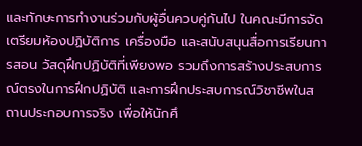และทักษะการทำงานร่วมกับผู้อื่นควบคู่กันไป ในคณะมีการจัดเตรียมห้องปฏิบัติการ เครื่องมือ และสนับสนุนสื่อการเรียนการสอน วัสดุฝึกปฏิบัติที่เพียงพอ รวมถึงการสร้างประสบการณ์ตรงในการฝึกปฏิบัติ และการฝึกประสบการณ์วิชาชีพในสถานประกอบการจริง เพื่อให้นักศึ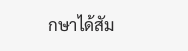กษาได้สัม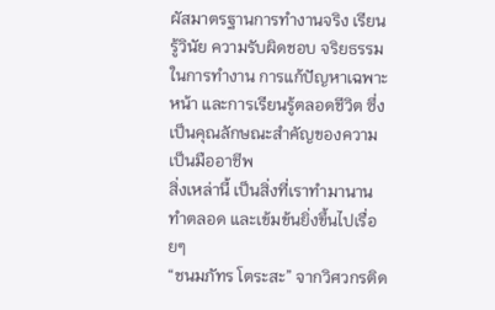ผัสมาตรฐานการทำงานจริง เรียนรู้วินัย ความรับผิดชอบ จริยธรรมในการทำงาน การแก้ปัญหาเฉพาะหน้า และการเรียนรู้ตลอดชีวิต ซึ่งเป็นคุณลักษณะสำคัญของความเป็นมืออาชีพ
สิ่งเหล่านี้ เป็นสิ่งที่เราทำมานาน ทำตลอด และเข้มข้นยิ่งขึ้นไปเรื่อยๆ
“ชนมภัทร โตระสะ” จากวิศวกรติด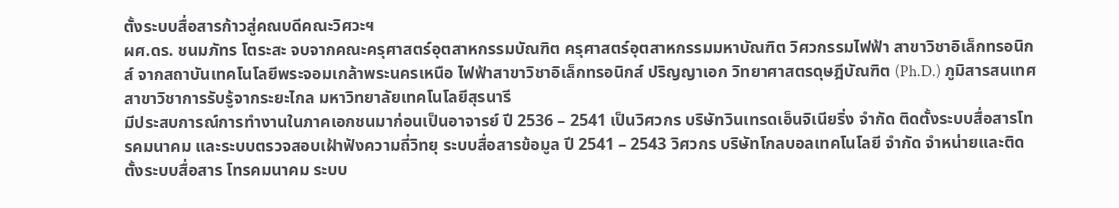ตั้งระบบสื่อสารก้าวสู่คณบดีคณะวิศวะฯ
ผศ.ดร. ชนมภัทร โตระสะ จบจากคณะครุศาสตร์อุตสาหกรรมบัณฑิต ครุศาสตร์อุตสาหกรรมมหาบัณฑิต วิศวกรรมไฟฟ้า สาขาวิชาอิเล็กทรอนิกส์ จากสถาบันเทคโนโลยีพระจอมเกล้าพระนครเหนือ ไฟฟ้าสาขาวิชาอิเล็กทรอนิกส์ ปริญญาเอก วิทยาศาสตรดุษฎีบัณฑิต (Ph.D.) ภูมิสารสนเทศ สาขาวิชาการรับรู้จากระยะไกล มหาวิทยาลัยเทคโนโลยีสุรนารี
มีประสบการณ์การทำงานในภาคเอกชนมาก่อนเป็นอาจารย์ ปี 2536 – 2541 เป็นวิศวกร บริษัทวินเทรดเอ็นจิเนียริ่ง จำกัด ติดตั้งระบบสื่อสารโทรคมนาคม และระบบตรวจสอบเฝ้าฟังความถี่วิทยุ ระบบสื่อสารข้อมูล ปี 2541 – 2543 วิศวกร บริษัทโกลบอลเทคโนโลยี จำกัด จำหน่ายและติดตั้งระบบสื่อสาร โทรคมนาคม ระบบ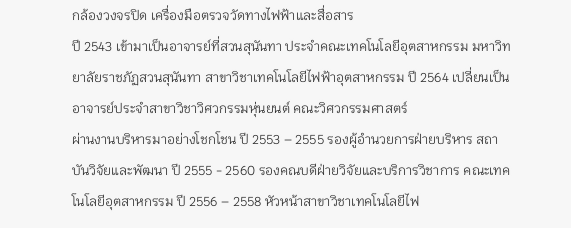กล้องวงจรปิด เครื่องมือตรวจวัดทางไฟฟ้าและสื่อสาร
ปี 2543 เข้ามาเป็นอาจารย์ที่สวนสุนันทา ประจำคณะเทคโนโลยีอุตสาหกรรม มหาวิทยาลัยราชภัฏสวนสุนันทา สาขาวิชาเทคโนโลยีไฟฟ้าอุตสาหกรรม ปี 2564 เปลี่ยนเป็นอาจารย์ประจำสาขาวิชาวิศวกรรมหุ่นยนต์ คณะวิศวกรรมศาสตร์
ผ่านงานบริหารมาอย่างโชกโชน ปี 2553 – 2555 รองผู้อำนวยการฝ่ายบริหาร สถาบันวิจัยและพัฒนา ปี 2555 - 2560 รองคณบดีฝ่ายวิจัยและบริการวิชาการ คณะเทคโนโลยีอุตสาหกรรม ปี 2556 – 2558 หัวหน้าสาขาวิชาเทคโนโลยีไฟ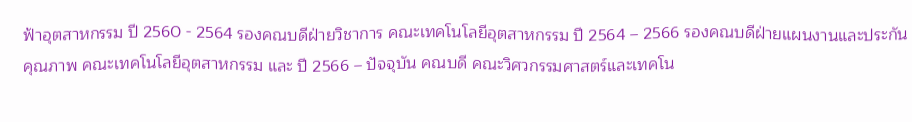ฟ้าอุตสาหกรรม ปี 2560 - 2564 รองคณบดีฝ่ายวิชาการ คณะเทคโนโลยีอุตสาหกรรม ปี 2564 – 2566 รองคณบดีฝ่ายแผนงานและประกันคุณภาพ คณะเทคโนโลยีอุตสาหกรรม และ ปี 2566 – ปัจจุบัน คณบดี คณะวิศวกรรมศาสตร์และเทคโน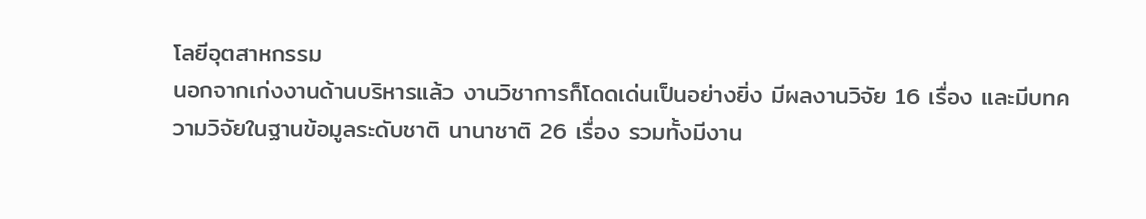โลยีอุตสาหกรรม
นอกจากเก่งงานด้านบริหารแล้ว งานวิชาการก็โดดเด่นเป็นอย่างยิ่ง มีผลงานวิจัย 16 เรื่อง และมีบทความวิจัยในฐานข้อมูลระดับชาติ นานาชาติ 26 เรื่อง รวมทั้งมีงาน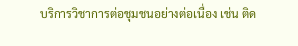บริการวิชาการต่อชุมชนอย่างต่อเนื่อง เช่น ติด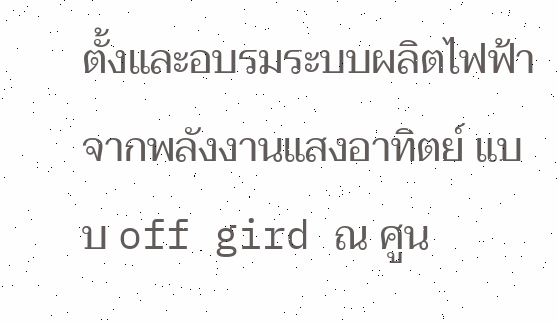ตั้งและอบรมระบบผลิตไฟฟ้าจากพลังงานแสงอาทิตย์ แบบ off gird ณ ศูน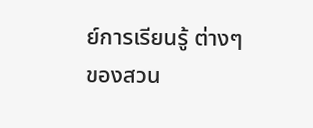ย์การเรียนรู้ ต่างๆของสวน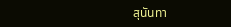สุนันทา